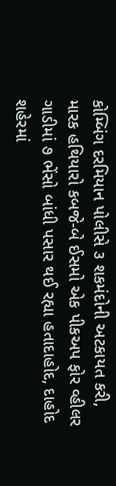કોમ્બિંગ દરમિયાન પોલીસે ૩ શકમંદોની અટકાયત કરી, મારક હથિયારો કબજે-બે ઈસમો એક પીકઅપ ફોર વ્હીલર ગાડીમાં ૭ ભેંસો બાંધી પસાર થઈ રહ્યા હતાદાહોદ, દાહોદ શહેરમાં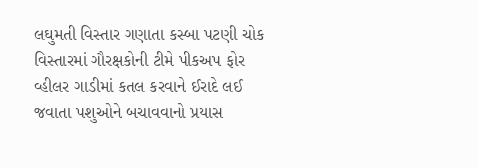લઘુમતી વિસ્તાર ગણાતા કસ્બા પટણી ચોક વિસ્તારમાં ગૌરક્ષકોની ટીમે પીકઅપ ફોર વ્હીલર ગાડીમાં કતલ કરવાને ઈરાદે લઈ જવાતા પશુઓને બચાવવાનો પ્રયાસ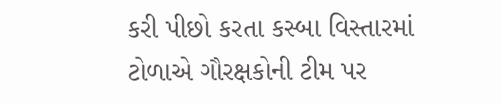કરી પીછો કરતા કસ્બા વિસ્તારમાં ટોળાએ ગૌરક્ષકોની ટીમ પર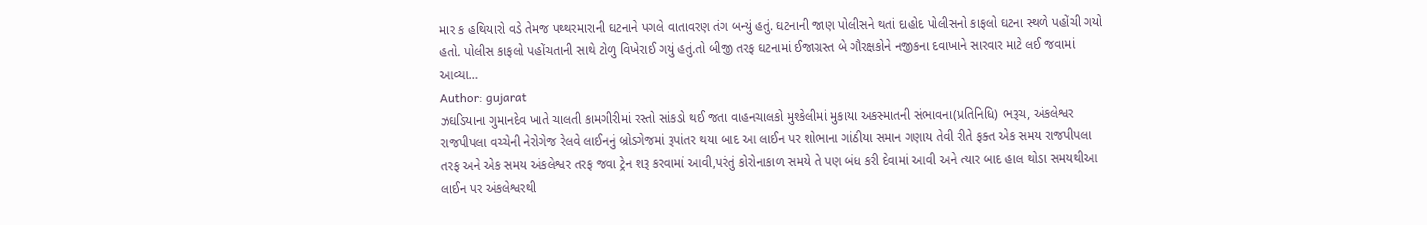માર ક હથિયારો વડે તેમજ પથ્થરમારાની ઘટનાને પગલે વાતાવરણ તંગ બન્યું હતું. ઘટનાની જાણ પોલીસને થતાં દાહોદ પોલીસનો કાફલો ઘટના સ્થળે પહોંચી ગયો હતો. પોલીસ કાફલો પહોંચતાની સાથે ટોળુ વિખેરાઈ ગયું હતું.તો બીજી તરફ ઘટનામાં ઈજાગ્રસ્ત બે ગૌરક્ષકોને નજીકના દવાખાને સારવાર માટે લઈ જવામાં આવ્યા…
Author: gujarat
ઝઘડિયાના ગુમાનદેવ ખાતે ચાલતી કામગીરીમાં રસ્તો સાંકડો થઈ જતા વાહનચાલકો મુશ્કેલીમાં મુકાયા અકસ્માતની સંભાવના(પ્રતિનિધિ) ભરૂચ, અંકલેશ્વર રાજપીપલા વચ્ચેની નેરોગેજ રેલવે લાઈનનું બ્રોડગેજમાં રૂપાંતર થયા બાદ આ લાઈન પર શોભાના ગાંઠીયા સમાન ગણાય તેવી રીતે ફક્ત એક સમય રાજપીપલા તરફ અને એક સમય અંકલેશ્વર તરફ જવા ટ્રેન શરૂ કરવામાં આવી,પરંતું કોરોનાકાળ સમયે તે પણ બંધ કરી દેવામાં આવી અને ત્યાર બાદ હાલ થોડા સમયથીઆ લાઈન પર અંકલેશ્વરથી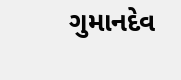ગુમાનદેવ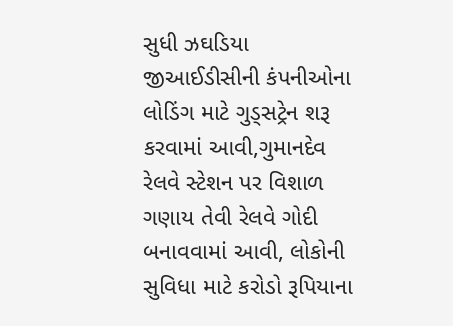સુધી ઝઘડિયા જીઆઈડીસીની કંપનીઓના લોડિંગ માટે ગુડ્સટ્રેન શરૂ કરવામાં આવી,ગુમાનદેવ રેલવે સ્ટેશન પર વિશાળ ગણાય તેવી રેલવે ગોદી બનાવવામાં આવી, લોકોની સુવિધા માટે કરોડો રૂપિયાના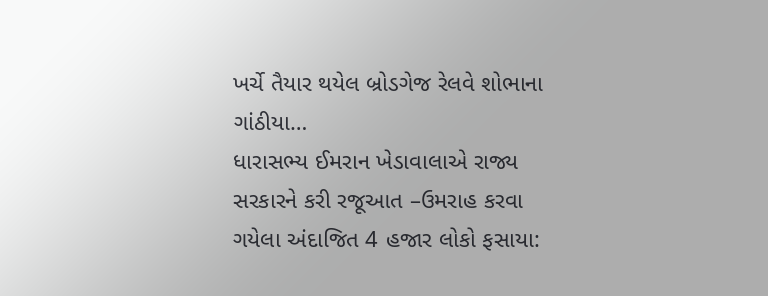ખર્ચે તૈયાર થયેલ બ્રોડગેજ રેલવે શોભાના ગાંઠીયા…
ધારાસભ્ય ઈમરાન ખેડાવાલાએ રાજ્ય સરકારને કરી રજૂઆત –ઉમરાહ કરવા ગયેલા અંદાજિત 4 હજાર લોકો ફસાયા: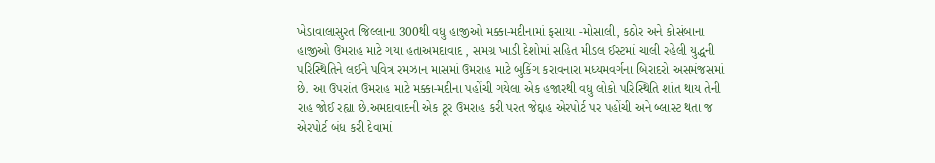ખેડાવાલાસુરત જિલ્લાના 300થી વધુ હાજીઓ મક્કા-મદીનામાં ફસાયા -મોસાલી, કઠોર અને કોસંબાના હાજીઓ ઉમરાહ માટે ગયા હતાઅમદાવાદ , સમગ્ર ખાડી દેશોમાં સહિત મીડલ ઈસ્ટમાં ચાલી રહેલી યુદ્ધની પરિસ્થિતિને લઈને પવિત્ર રમઝાન માસમાં ઉમરાહ માટે બુકિંગ કરાવનારા મધ્યમવર્ગના બિરાદરો અસમંજસમાં છે. આ ઉપરાંત ઉમરાહ માટે મક્કા-મદીના પહોંચી ગયેલા એક હજારથી વધુ લોકો પરિસ્થિતિ શાંત થાય તેની રાહ જોઈ રહ્યા છે.અમદાવાદની એક ટૂર ઉમરાહ કરી પરત જેદ્દાહ એરપોર્ટ પર પહોંચી અને બ્લાસ્ટ થતા જ એરપોર્ટ બંધ કરી દેવામાં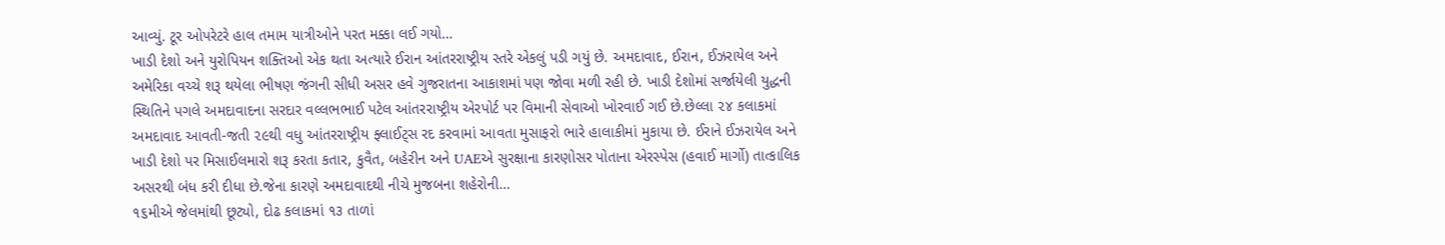આવ્યું. ટૂર ઓપરેટરે હાલ તમામ યાત્રીઓને પરત મક્કા લઈ ગયો…
ખાડી દેશો અને યુરોપિયન શક્તિઓ એક થતા અત્યારે ઈરાન આંતરરાષ્ટ્રીય સ્તરે એકલું પડી ગયું છે. અમદાવાદ, ઈરાન, ઈઝરાયેલ અને અમેરિકા વચ્ચે શરૂ થયેલા ભીષણ જંગની સીધી અસર હવે ગુજરાતના આકાશમાં પણ જોવા મળી રહી છે. ખાડી દેશોમાં સર્જાયેલી યુદ્ધની સ્થિતિને પગલે અમદાવાદના સરદાર વલ્લભભાઈ પટેલ આંતરરાષ્ટ્રીય એરપોર્ટ પર વિમાની સેવાઓ ખોરવાઈ ગઈ છે.છેલ્લા ૨૪ કલાકમાં અમદાવાદ આવતી-જતી ૨૯થી વધુ આંતરરાષ્ટ્રીય ફ્લાઈટ્સ રદ કરવામાં આવતા મુસાફરો ભારે હાલાકીમાં મુકાયા છે. ઈરાને ઈઝરાયેલ અને ખાડી દેશો પર મિસાઈલમારો શરૂ કરતા કતાર, કુવૈત, બહેરીન અને UAEએ સુરક્ષાના કારણોસર પોતાના એરસ્પેસ (હવાઈ માર્ગો) તાત્કાલિક અસરથી બંધ કરી દીધા છે.જેના કારણે અમદાવાદથી નીચે મુજબના શહેરોની…
૧૬મીએ જેલમાંથી છૂટ્યો, દોઢ કલાકમાં ૧૩ તાળાં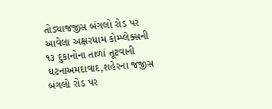તોડ્યાજજીસ બંગલો રોડ પર આવેલા અક્ષરધામ કોમ્પ્લેક્સની ૧૩ દુકાનોના તાળાં તૂટવાની ઘટનાઅમદાવાદ,શહેરના જજીસ બંગલો રોડ પર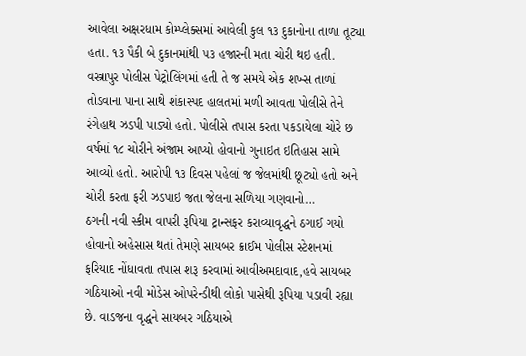આવેલા અક્ષરધામ કોમ્પ્લેક્સમાં આવેલી કુલ ૧૩ દુકાનોના તાળા તૂટ્યા હતા. ૧૩ પૈકી બે દુકાનમાંથી ૫૩ હજારની મતા ચોરી થઇ હતી. વસ્ત્રાપુર પોલીસ પેટ્રોલિંગમાં હતી તે જ સમયે એક શખ્સ તાળાં તોડવાના પાના સાથે શંકાસ્પદ હાલતમાં મળી આવતા પોલીસે તેને રંગેહાથ ઝડપી પાડ્યો હતો. પોલીસે તપાસ કરતા પકડાયેલા ચોરે છ વર્ષમાં ૧૮ ચોરીને અંજામ આપ્યો હોવાનો ગુનાઇત ઇતિહાસ સામે આવ્યો હતો. આરોપી ૧૩ દિવસ પહેલાં જ જેલમાંથી છૂટ્યો હતો અને ચોરી કરતા ફરી ઝડપાઇ જતા જેલના સળિયા ગણવાનો…
ઠગની નવી સ્કીમ વાપરી રૂપિયા ટ્રાન્સફર કરાવ્યાવૃદ્ધને ઠગાઈ ગયો હોવાનો અહેસાસ થતાં તેમણે સાયબર ક્રાઈમ પોલીસ સ્ટેશનમાં ફરિયાદ નોંધાવતા તપાસ શરૂ કરવામાં આવીઅમદાવાદ,હવે સાયબર ગઠિયાઓ નવી મોડેસ ઓપરેન્ડીથી લોકો પાસેથી રૂપિયા પડાવી રહ્યા છે. વાડજના વૃદ્ધને સાયબર ગઠિયાએ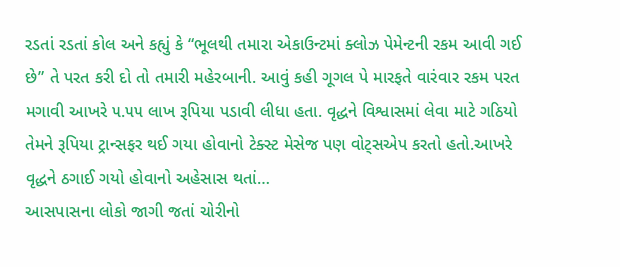રડતાં રડતાં કોલ અને કહ્યું કે “ભૂલથી તમારા એકાઉન્ટમાં ક્લોઝ પેમેન્ટની રકમ આવી ગઈ છે” તે પરત કરી દો તો તમારી મહેરબાની. આવું કહી ગૂગલ પે મારફતે વારંવાર રકમ પરત મગાવી આખરે ૫.૫૫ લાખ રૂપિયા પડાવી લીધા હતા. વૃદ્ધને વિશ્વાસમાં લેવા માટે ગઠિયો તેમને રૂપિયા ટ્રાન્સફર થઈ ગયા હોવાનો ટેક્સ્ટ મેસેજ પણ વોટ્સએપ કરતો હતો.આખરે વૃદ્ધને ઠગાઈ ગયો હોવાનો અહેસાસ થતાં…
આસપાસના લોકો જાગી જતાં ચોરીનો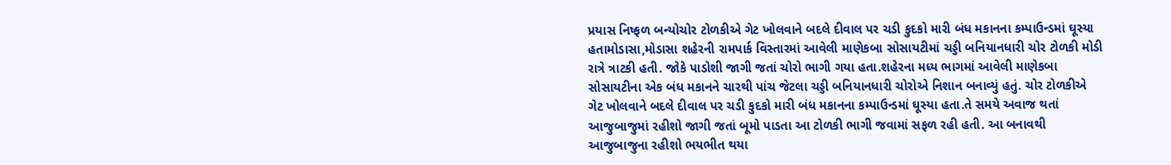પ્રયાસ નિષ્ફળ બન્યોચોર ટોળકીએ ગેટ ખોલવાને બદલે દીવાલ પર ચડી કુદકો મારી બંધ મકાનના કમ્પાઉન્ડમાં ઘૂસ્યા હતામોડાસા,મોડાસા શહેરની રામપાર્ક વિસ્તારમાં આવેલી માણેકબા સોસાયટીમાં ચડ્ડી બનિયાનધારી ચોર ટોળકી મોડી રાત્રે ત્રાટકી હતી. જોકે પાડોશી જાગી જતાં ચોરો ભાગી ગયા હતા.શહેરના મધ્ય ભાગમાં આવેલી માણેકબા સોસાયટીના એક બંધ મકાનને ચારથી પાંચ જેટલા ચડ્ડી બનિયાનધારી ચોરોએ નિશાન બનાવ્યું હતું. ચોર ટોળકીએ ગેટ ખોલવાને બદલે દીવાલ પર ચડી કુદકો મારી બંધ મકાનના કમ્પાઉન્ડમાં ઘૂસ્યા હતા.તે સમયે અવાજ થતાં આજુબાજુમાં રહીશો જાગી જતાં બૂમો પાડતા આ ટોળકી ભાગી જવામાં સફળ રહી હતી. આ બનાવથી આજુબાજુના રહીશો ભયભીત થયા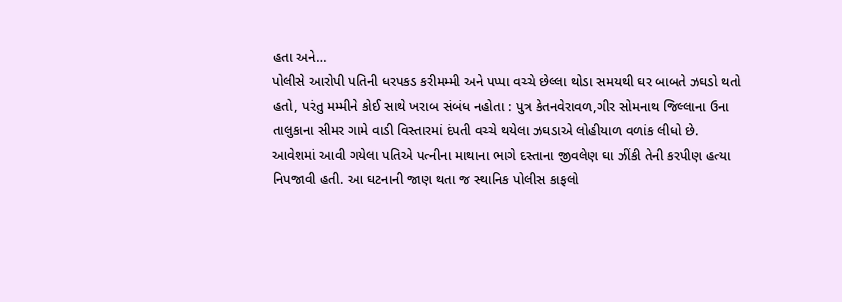હતા અને…
પોલીસે આરોપી પતિની ધરપકડ કરીમમ્મી અને પપ્પા વચ્ચે છેલ્લા થોડા સમયથી ઘર બાબતે ઝઘડો થતો હતો, પરંતુ મમ્મીને કોઈ સાથે ખરાબ સંબંધ નહોતા : પુત્ર કેતનવેરાવળ,ગીર સોમનાથ જિલ્લાના ઉના તાલુકાના સીમર ગામે વાડી વિસ્તારમાં દંપતી વચ્ચે થયેલા ઝઘડાએ લોહીયાળ વળાંક લીધો છે. આવેશમાં આવી ગયેલા પતિએ પત્નીના માથાના ભાગે દસ્તાના જીવલેણ ઘા ઝીંકી તેની કરપીણ હત્યા નિપજાવી હતી. આ ઘટનાની જાણ થતા જ સ્થાનિક પોલીસ કાફલો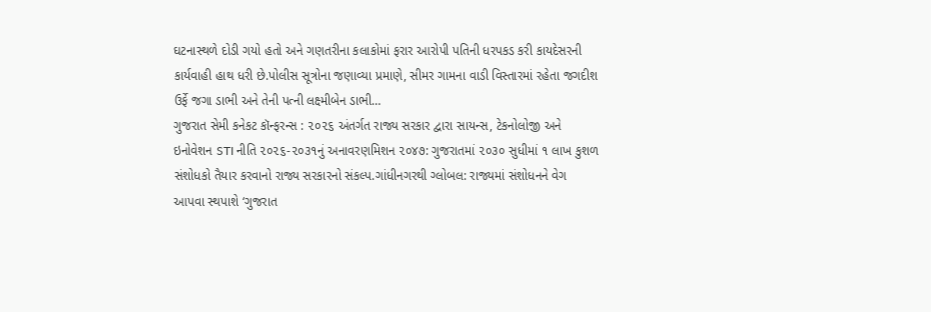ઘટનાસ્થળે દોડી ગયો હતો અને ગણતરીના કલાકોમાં ફરાર આરોપી પતિની ધરપકડ કરી કાયદેસરની કાર્યવાહી હાથ ધરી છે.પોલીસ સૂત્રોના જણાવ્યા પ્રમાણે, સીમર ગામના વાડી વિસ્તારમાં રહેતા જગદીશ ઉર્ફે જગા ડાભી અને તેની પત્ની લક્ષ્મીબેન ડાભી…
ગુજરાત સેમી કનેકટ કૉન્ફરન્સ : ૨૦૨૬ અંતર્ગત રાજ્ય સરકાર દ્વારા સાયન્સ, ટેકનોલોજી અને ઇનોવેશન STI નીતિ ૨૦૨૬-૨૦૩૧નું અનાવરણમિશન ૨૦૪૭: ગુજરાતમાં ૨૦૩૦ સુધીમાં ૧ લાખ કુશળ સંશોધકો તૈયાર કરવાનો રાજ્ય સરકારનો સંકલ્પ.ગાંધીનગરથી ગ્લોબલ: રાજ્યમાં સંશોધનને વેગ આપવા સ્થપાશે ‘ગુજરાત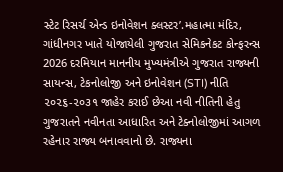સ્ટેટ રિસર્ચ એન્ડ ઇનોવેશન ક્લસ્ટર’.મહાત્મા મંદિર, ગાંધીનગર ખાતે યોજાયેલી ગુજરાત સેમિકનેકટ કોન્ફરન્સ 2026 દરમિયાન માનનીય મુખ્યમંત્રીએ ગુજરાત રાજ્યની સાયન્સ, ટેકનોલોજી અને ઇનોવેશન (STI) નીતિ ૨૦૨૬-૨૦૩૧ જાહેર કરાઈ છેઆ નવી નીતિની હેતુ ગુજરાતને નવીનતા આધારિત અને ટેક્નોલોજીમાં આગળ રહેનાર રાજ્ય બનાવવાનો છે. રાજ્યના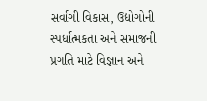સર્વાગી વિકાસ, ઉદ્યોગોની સ્પર્ધાત્મકતા અને સમાજની પ્રગતિ માટે વિજ્ઞાન અને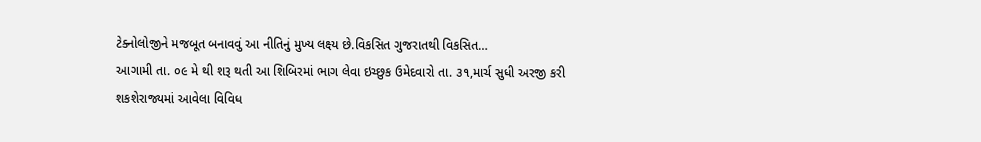ટેક્નોલોજીને મજબૂત બનાવવું આ નીતિનું મુખ્ય લક્ષ્ય છે.વિકસિત ગુજરાતથી વિકસિત…
આગામી તા. ૦૯ મે થી શરૂ થતી આ શિબિરમાં ભાગ લેવા ઇચ્છુક ઉમેદવારો તા. ૩૧,માર્ચ સુધી અરજી કરી શકશેરાજ્યમાં આવેલા વિવિધ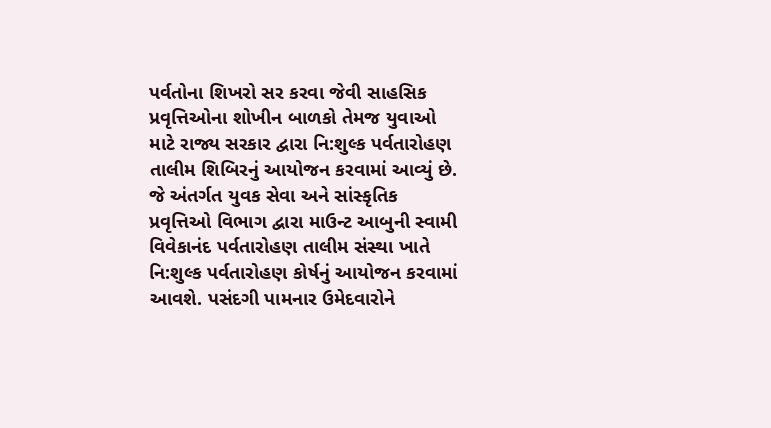પર્વતોના શિખરો સર કરવા જેવી સાહસિક પ્રવૃત્તિઓના શોખીન બાળકો તેમજ યુવાઓ માટે રાજ્ય સરકાર દ્વારા નિ:શુલ્ક પર્વતારોહણ તાલીમ શિબિરનું આયોજન કરવામાં આવ્યું છે. જે અંતર્ગત યુવક સેવા અને સાંસ્કૃતિક પ્રવૃત્તિઓ વિભાગ દ્વારા માઉન્ટ આબુની સ્વામી વિવેકાનંદ પર્વતારોહણ તાલીમ સંસ્થા ખાતે નિ:શુલ્ક પર્વતારોહણ કોર્ષનું આયોજન કરવામાં આવશે. પસંદગી પામનાર ઉમેદવારોને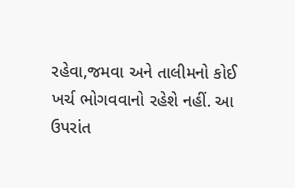રહેવા,જમવા અને તાલીમનો કોઈ ખર્ચ ભોગવવાનો રહેશે નહીં. આ ઉપરાંત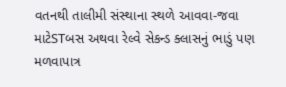વતનથી તાલીમી સંસ્થાના સ્થળે આવવા-જવા માટેSTબસ અથવા રેલ્વે સેકન્ડ ક્લાસનું ભાડું પણ મળવાપાત્ર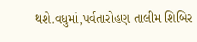થશે.વધુમાં,પર્વતારોહણ તાલીમ શિબિર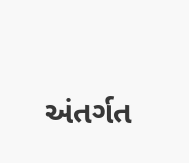અંતર્ગત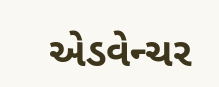એડવેન્ચર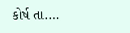કોર્ષ તા.…